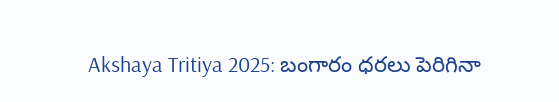Akshaya Tritiya 2025: బంగారం ధరలు పెరిగినా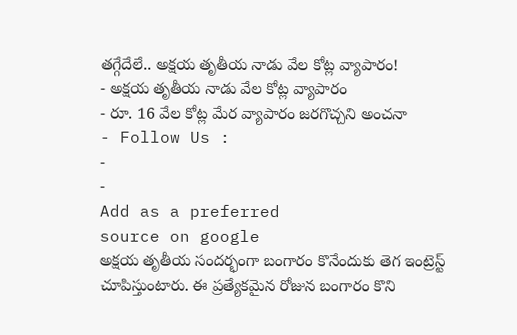తగ్గేదేలే.. అక్షయ తృతీయ నాడు వేల కోట్ల వ్యాపారం!
- అక్షయ తృతీయ నాడు వేల కోట్ల వ్యాపారం
- రూ. 16 వేల కోట్ల మేర వ్యాపారం జరగొచ్చని అంచనా
- Follow Us :
-
-
Add as a preferred
source on google
అక్షయ తృతీయ సందర్భంగా బంగారం కొనేందుకు తెగ ఇంట్రెస్ట్ చూపిస్తుంటారు. ఈ ప్రత్యేకమైన రోజున బంగారం కొని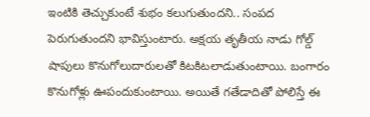ఇంటికి తెచ్చుకుంటే శుభం కలుగుతుందని.. సంపద పెరుగుతుందని భావిస్తుంటారు. అక్షయ తృతీయ నాడు గోల్డ్ షాపులు కొనుగోలుదారులతో కిటకిటలాడుతుంటాయి. బంగారం కొనుగోళ్లు ఊపందుకుంటాయి. అయితే గతేడాదితో పోలిస్తే ఈ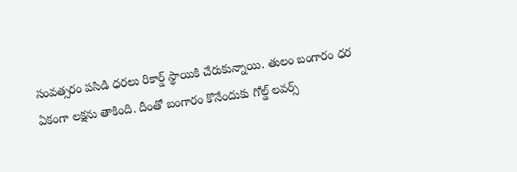సంవత్సరం పసిడి ధరలు రికార్డ్ స్థాయికి చేరుకున్నాయి. తులం బంగారం ధర ఏకంగా లక్షను తాకింది. దీంతో బంగారం కొనేందుకు గోల్డ్ లవర్స్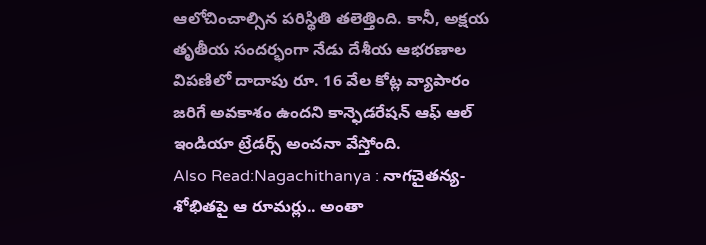ఆలోచించాల్సిన పరిస్థితి తలెత్తింది. కానీ, అక్షయ తృతీయ సందర్భంగా నేడు దేశీయ ఆభరణాల విపణిలో దాదాపు రూ. 16 వేల కోట్ల వ్యాపారం జరిగే అవకాశం ఉందని కాన్ఫెడరేషన్ ఆఫ్ ఆల్ ఇండియా ట్రేడర్స్ అంచనా వేస్తోంది.
Also Read:Nagachithanya : నాగచైతన్య-శోభితపై ఆ రూమర్లు.. అంతా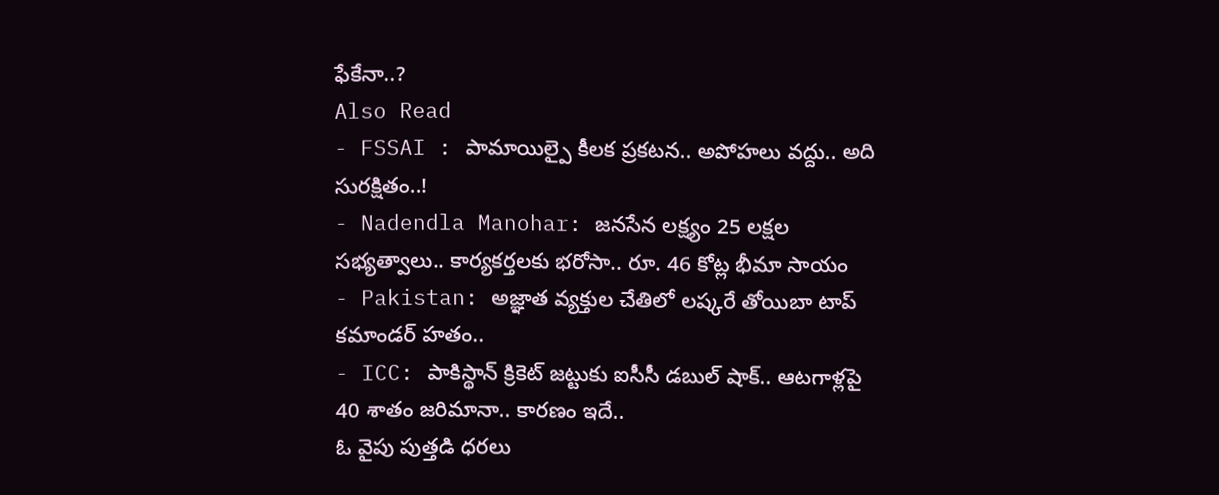ఫేకేనా..?
Also Read
- FSSAI : పామాయిల్పై కీలక ప్రకటన.. అపోహలు వద్దు.. అది సురక్షితం..!
- Nadendla Manohar: జనసేన లక్ష్యం 25 లక్షల సభ్యత్వాలు.. కార్యకర్తలకు భరోసా.. రూ. 46 కోట్ల భీమా సాయం
- Pakistan: అజ్ఞాత వ్యక్తుల చేతిలో లష్కరే తోయిబా టాప్ కమాండర్ హతం..
- ICC: పాకిస్థాన్ క్రికెట్ జట్టుకు ఐసీసీ డబుల్ షాక్.. ఆటగాళ్లపై 40 శాతం జరిమానా.. కారణం ఇదే..
ఓ వైపు పుత్తడి ధరలు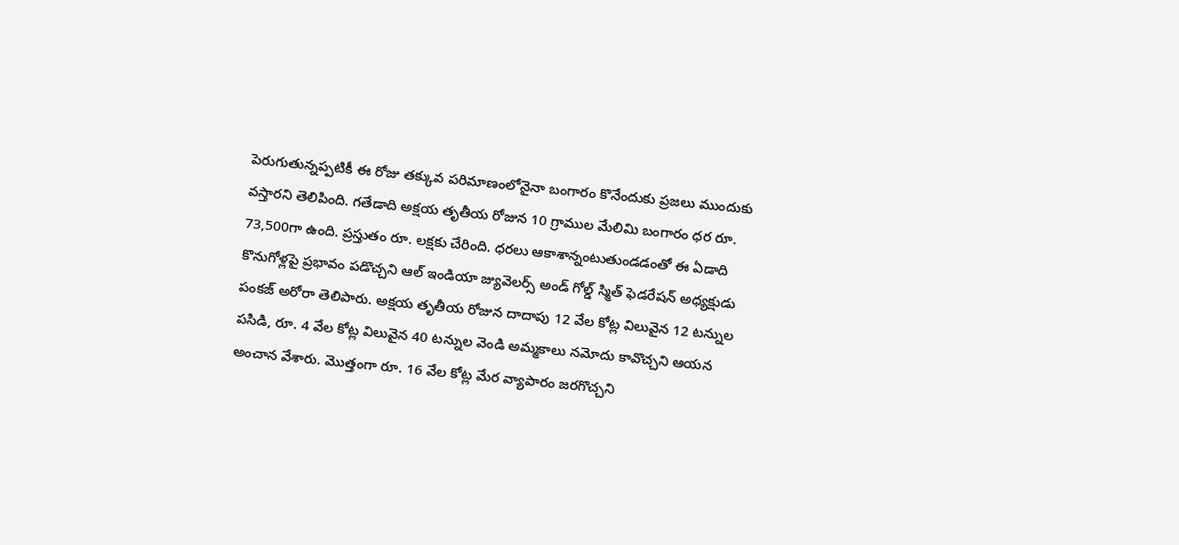పెరుగుతున్నప్పటికీ ఈ రోజు తక్కువ పరిమాణంలోనైనా బంగారం కొనేందుకు ప్రజలు ముందుకు వస్తారని తెలిపింది. గతేడాది అక్షయ తృతీయ రోజున 10 గ్రాముల మేలిమి బంగారం ధర రూ. 73,500గా ఉంది. ప్రస్తుతం రూ. లక్షకు చేరింది. ధరలు ఆకాశాన్నంటుతుండడంతో ఈ ఏడాది కొనుగోళ్లపై ప్రభావం పడొచ్చని ఆల్ ఇండియా జ్యువెలర్స్ అండ్ గోల్డ్ స్మిత్ ఫెడరేషన్ అధ్యక్షుడు పంకజ్ అరోరా తెలిపారు. అక్షయ తృతీయ రోజున దాదాపు 12 వేల కోట్ల విలువైన 12 టన్నుల పసిడి, రూ. 4 వేల కోట్ల విలువైన 40 టన్నుల వెండి అమ్మకాలు నమోదు కావొచ్చని ఆయన అంచాన వేశారు. మొత్తంగా రూ. 16 వేల కోట్ల మేర వ్యాపారం జరగొచ్చని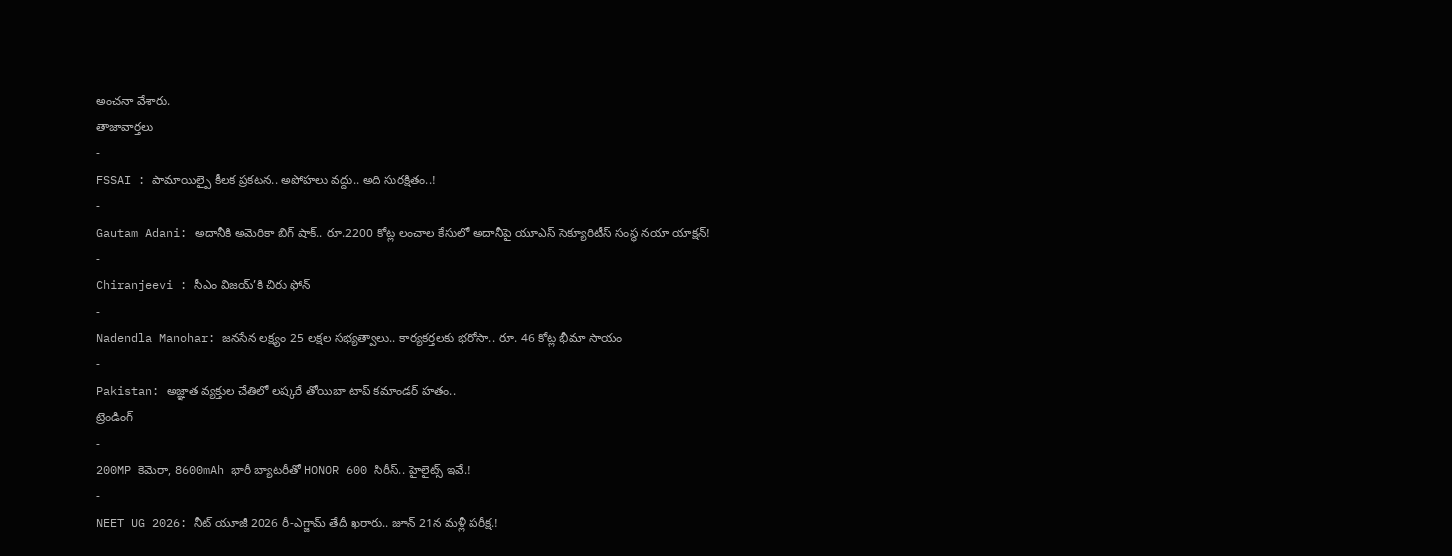అంచనా వేశారు.
తాజావార్తలు
-
FSSAI : పామాయిల్పై కీలక ప్రకటన.. అపోహలు వద్దు.. అది సురక్షితం..!
-
Gautam Adani: అదానీకి అమెరికా బిగ్ షాక్.. రూ.2200 కోట్ల లంచాల కేసులో అదానీపై యూఎస్ సెక్యూరిటీస్ సంస్థ నయా యాక్షన్!
-
Chiranjeevi : సీఎం విజయ్’కి చిరు ఫోన్
-
Nadendla Manohar: జనసేన లక్ష్యం 25 లక్షల సభ్యత్వాలు.. కార్యకర్తలకు భరోసా.. రూ. 46 కోట్ల భీమా సాయం
-
Pakistan: అజ్ఞాత వ్యక్తుల చేతిలో లష్కరే తోయిబా టాప్ కమాండర్ హతం..
ట్రెండింగ్
-
200MP కెమెరా, 8600mAh భారీ బ్యాటరీతో HONOR 600 సిరీస్.. హైలైట్స్ ఇవే.!
-
NEET UG 2026: నీట్ యూజీ 2026 రీ-ఎగ్జామ్ తేదీ ఖరారు.. జూన్ 21న మళ్లీ పరీక్ష.!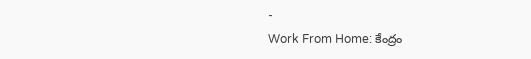-
Work From Home: కేంద్రం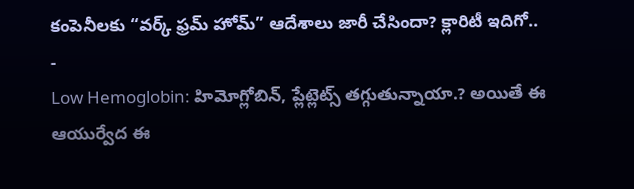కంపెనీలకు “వర్క్ ఫ్రమ్ హోమ్” ఆదేశాలు జారీ చేసిందా? క్లారిటీ ఇదిగో..
-
Low Hemoglobin: హిమోగ్లోబిన్, ప్లేట్లెట్స్ తగ్గుతున్నాయా.? అయితే ఈ ఆయుర్వేద ఈ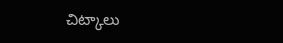చిట్కాలు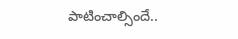పాటించాల్సిందే..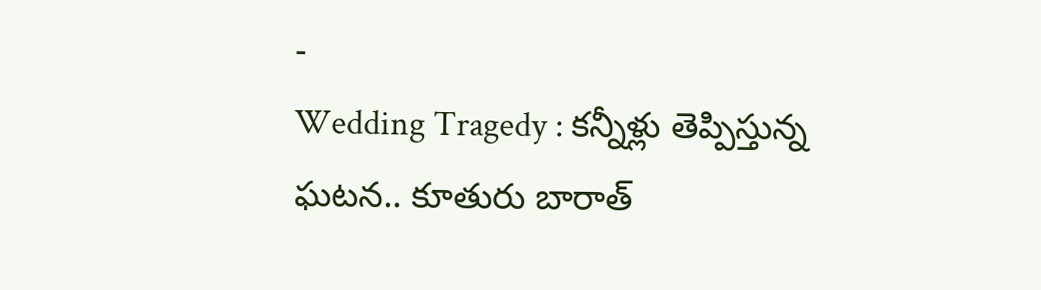-
Wedding Tragedy : కన్నీళ్లు తెప్పిస్తున్న ఘటన.. కూతురు బారాత్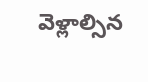వెళ్లాల్సిన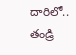దారిలో.. తండ్రి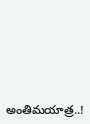అంతిమయాత్ర..!